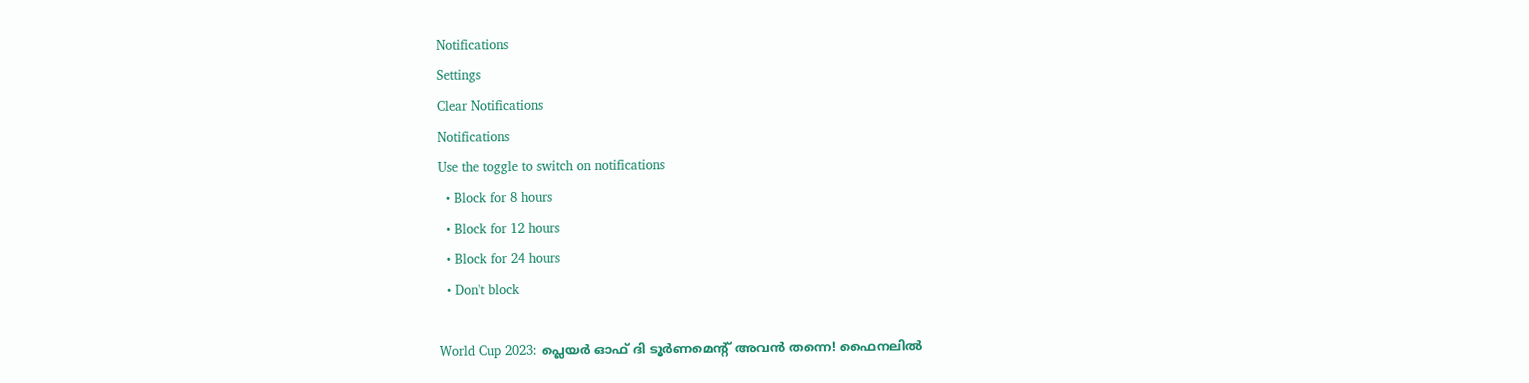Notifications
Settings
Clear Notifications
Notifications
Use the toggle to switch on notifications
  • Block for 8 hours
  • Block for 12 hours
  • Block for 24 hours
  • Don't block

World Cup 2023: പ്ലെയര്‍ ഓഫ് ദി ടൂര്‍ണമെന്റ് അവന്‍ തന്നെ! ഫൈനലില്‍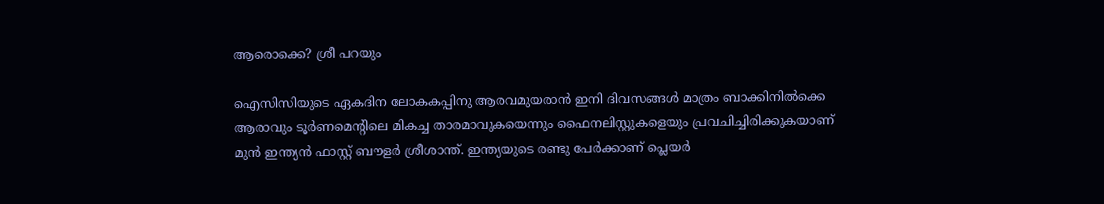ആരൊക്കെ? ശ്രീ പറയും

ഐസിസിയുടെ ഏകദിന ലോകകപ്പിനു ആരവമുയരാന്‍ ഇനി ദിവസങ്ങള്‍ മാത്രം ബാക്കിനില്‍ക്കെ ആരാവും ടൂര്‍ണമെന്റിലെ മികച്ച താരമാവുകയെന്നും ഫൈനലിസ്റ്റുകളെയും പ്രവചിച്ചിരിക്കുകയാണ് മുന്‍ ഇന്ത്യന്‍ ഫാസ്റ്റ് ബൗളര്‍ ശ്രീശാന്ത്. ഇന്ത്യയുടെ രണ്ടു പേര്‍ക്കാണ് പ്ലെയര്‍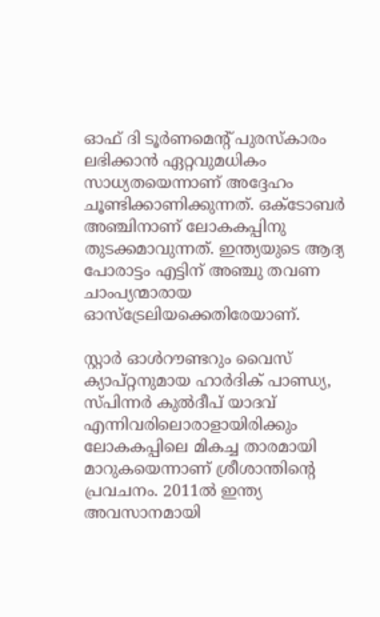ഓഫ് ദി ടൂര്‍ണമെന്റ് പുരസ്‌കാരം ലഭിക്കാന്‍ ഏറ്റവുമധികം സാധ്യതയെന്നാണ് അദ്ദേഹം ചൂണ്ടിക്കാണിക്കുന്നത്. ഒക്ടോബര്‍ അഞ്ചിനാണ് ലോകകപ്പിനു തുടക്കമാവുന്നത്. ഇന്ത്യയുടെ ആദ്യ പോരാട്ടം എട്ടിന് അഞ്ചു തവണ ചാംപ്യന്മാരായ ഓസ്‌ട്രേലിയക്കെതിരേയാണ്.

സ്റ്റാര്‍ ഓള്‍റൗണ്ടറും വൈസ് ക്യാപ്റ്റനുമായ ഹാര്‍ദിക് പാണ്ഡ്യ, സ്പിന്നര്‍ കുല്‍ദീപ് യാദവ് എന്നിവരിലൊരാളായിരിക്കും ലോകകപ്പിലെ മികച്ച താരമായി മാറുകയെന്നാണ് ശ്രീശാന്തിന്‍റെ പ്രവചനം. 2011ല്‍ ഇന്ത്യ അവസാനമായി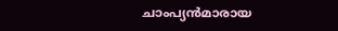ചാംപ്യന്‍മാരായ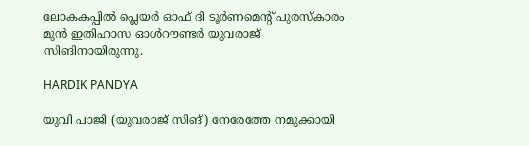ലോകകപ്പില്‍ പ്ലെയര്‍ ഓഫ് ദി ടൂര്‍ണമെന്റ് പുരസ്‌കാരം മുന്‍ ഇതിഹാസ ഓള്‍റൗണ്ടര്‍ യുവരാജ് സിങിനായിരുന്നു.

HARDIK PANDYA

യുവി പാജി (യുവരാജ് സിങ്) നേരേത്തേ നമുക്കായി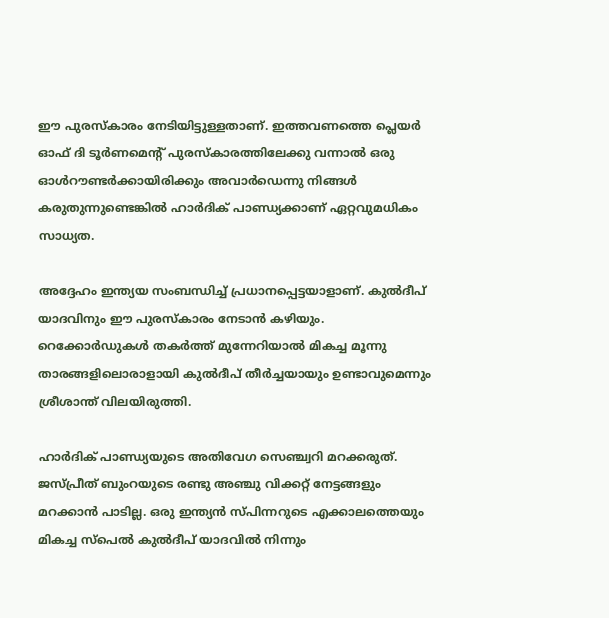ഈ പുരസ്‌കാരം നേടിയിട്ടുള്ളതാണ്. ഇത്തവണത്തെ പ്ലെയര്‍ ഓഫ് ദി ടൂര്‍ണമെന്റ് പുരസ്‌കാരത്തിലേക്കു വന്നാല്‍ ഒരു ഓള്‍റൗണ്ടര്‍ക്കായിരിക്കും അവാര്‍ഡെന്നു നിങ്ങള്‍ കരുതുന്നുണ്ടെങ്കില്‍ ഹാര്‍ദിക് പാണ്ഡ്യക്കാണ് ഏറ്റവുമധികം സാധ്യത.

അദ്ദേഹം ഇന്ത്യയ സംബന്ധിച്ച് പ്രധാനപ്പെട്ടയാളാണ്. കുല്‍ദീപ് യാദവിനും ഈ പുരസ്‌കാരം നേടാന്‍ കഴിയും. റെക്കോര്‍ഡുകള്‍ തകര്‍ത്ത് മുന്നേറിയാല്‍ മികച്ച മൂന്നു താരങ്ങളിലൊരാളായി കുല്‍ദീപ് തീര്‍ച്ചയായും ഉണ്ടാവുമെന്നും ശ്രീശാന്ത് വിലയിരുത്തി.

ഹാര്‍ദിക് പാണ്ഡ്യയുടെ അതിവേഗ സെഞ്ച്വറി മറക്കരുത്. ജസ്പ്രീത് ബുംറയുടെ രണ്ടു അഞ്ചു വിക്കറ്റ് നേട്ടങ്ങളും മറക്കാന്‍ പാടില്ല. ഒരു ഇന്ത്യന്‍ സ്പിന്നറുടെ എക്കാലത്തെയും മികച്ച സ്‌പെല്‍ കുല്‍ദീപ് യാദവില്‍ നിന്നും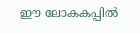ഈ ലോകകപ്പില്‍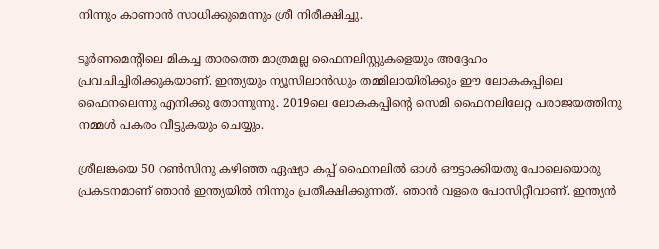നിന്നും കാണാന്‍ സാധിക്കുമെന്നും ശ്രീ നിരീക്ഷിച്ചു.

ടൂര്‍ണമെന്റിലെ മികച്ച താരത്തെ മാത്രമല്ല ഫൈനലിസ്റ്റുകളെയും അദ്ദേഹം പ്രവചിച്ചിരിക്കുകയാണ്. ഇന്ത്യയും ന്യൂസിലാന്‍ഡും തമ്മിലായിരിക്കും ഈ ലോകകപ്പിലെ ഫൈനലെന്നു എനിക്കു തോന്നുന്നു. 2019ലെ ലോകകപ്പിന്റെ സെമി ഫൈനലിലേറ്റ പരാജയത്തിനു നമ്മള്‍ പകരം വീട്ടുകയും ചെയ്യും.

ശ്രീലങ്കയെ 50 റണ്‍സിനു കഴിഞ്ഞ ഏഷ്യാ കപ്പ് ഫൈനലില്‍ ഓള്‍ ഔട്ടാക്കിയതു പോലെയൊരു പ്രകടനമാണ് ഞാന്‍ ഇന്ത്യയില്‍ നിന്നും പ്രതീക്ഷിക്കുന്നത്. ഞാന്‍ വളരെ പോസിറ്റീവാണ്. ഇന്ത്യന്‍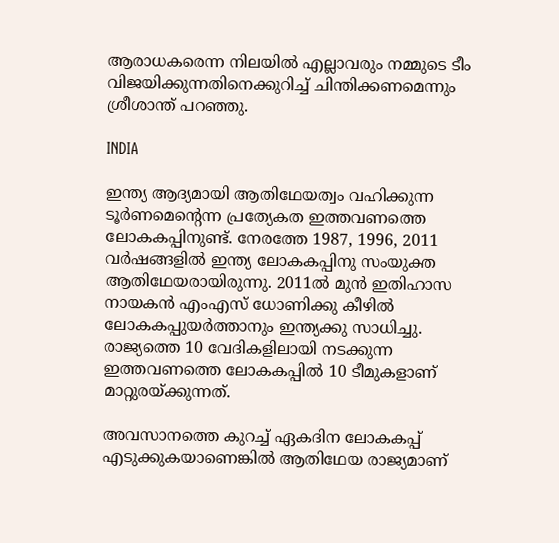ആരാധകരെന്ന നിലയില്‍ എല്ലാവരും നമ്മുടെ ടീം വിജയിക്കുന്നതിനെക്കുറിച്ച് ചിന്തിക്കണമെന്നും ശ്രീശാന്ത് പറഞ്ഞു.

INDIA

ഇന്ത്യ ആദ്യമായി ആതിഥേയത്വം വഹിക്കുന്ന ടൂര്‍ണമെന്റെന്ന പ്രത്യേകത ഇത്തവണത്തെ ലോകകപ്പിനുണ്ട്. നേരത്തേ 1987, 1996, 2011 വര്‍ഷങ്ങളില്‍ ഇന്ത്യ ലോകകപ്പിനു സംയുക്ത ആതിഥേയരായിരുന്നു. 2011ല്‍ മുന്‍ ഇതിഹാസ നായകന്‍ എംഎസ് ധോണിക്കു കീഴില്‍ ലോകകപ്പുയര്‍ത്താനും ഇന്ത്യക്കു സാധിച്ചു. രാജ്യത്തെ 10 വേദികളിലായി നടക്കുന്ന ഇത്തവണത്തെ ലോകകപ്പില്‍ 10 ടീമുകളാണ് മാറ്റുരയ്ക്കുന്നത്.

അവസാനത്തെ കുറച്ച് ഏകദിന ലോകകപ്പ് എടുക്കുകയാണെങ്കില്‍ ആതിഥേയ രാജ്യമാണ്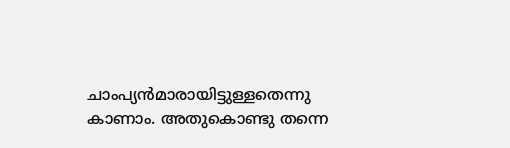ചാംപ്യന്‍മാരായിട്ടുള്ളതെന്നു കാണാം. അതുകൊണ്ടു തന്നെ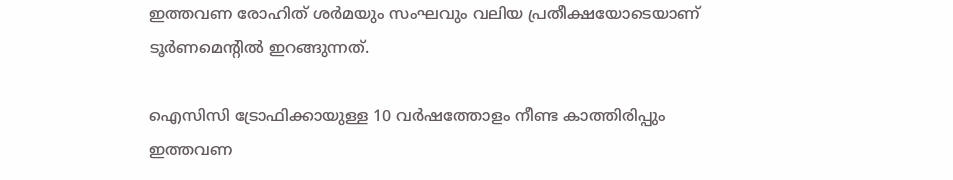ഇത്തവണ രോഹിത് ശര്‍മയും സംഘവും വലിയ പ്രതീക്ഷയോടെയാണ് ടൂര്‍ണമെന്റില്‍ ഇറങ്ങുന്നത്.

ഐസിസി ട്രോഫിക്കായുള്ള 10 വര്‍ഷത്തോളം നീണ്ട കാത്തിരിപ്പും ഇത്തവണ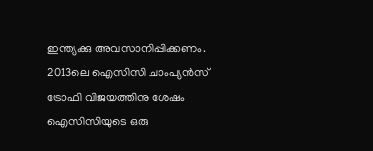ഇന്ത്യക്കു അവസാനിപ്പിക്കണം. 2013ലെ ഐസിസി ചാംപ്യന്‍സ് ട്രോഫി വിജയത്തിനു ശേഷം ഐസിസിയുടെ ഒരു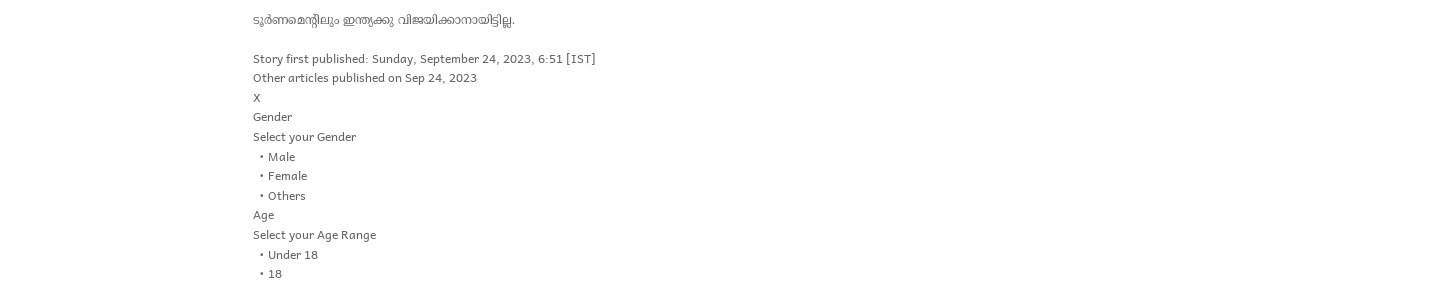ടൂര്‍ണമെന്റിലും ഇന്ത്യക്കു വിജയിക്കാനായിട്ടില്ല.

Story first published: Sunday, September 24, 2023, 6:51 [IST]
Other articles published on Sep 24, 2023
X
Gender
Select your Gender
  • Male
  • Female
  • Others
Age
Select your Age Range
  • Under 18
  • 18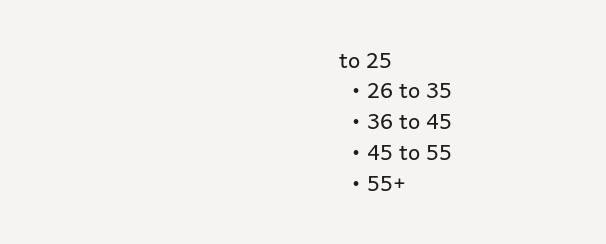to 25
  • 26 to 35
  • 36 to 45
  • 45 to 55
  • 55+